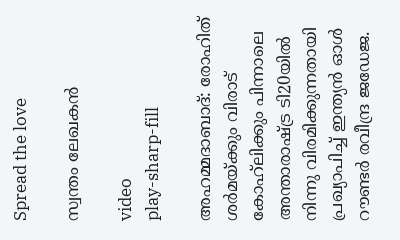Spread the love

സ്വന്തം ലേഖകൻ

video
play-sharp-fill

അഹമ്മദാബാദ്: രോഹിത് ശര്‍മയ്ക്കും വിരാട് കോഹ്‌ലിക്കും പിന്നാലെ അന്താരാഷ്ട്ര ടി20യില്‍ നിന്നു വിരമിക്കുന്നതായി പ്രഖ്യാപിച്ച് ഇന്ത്യന്‍ ഓള്‍ റൗണ്ടര്‍ രവീന്ദ്ര ജഡേജ.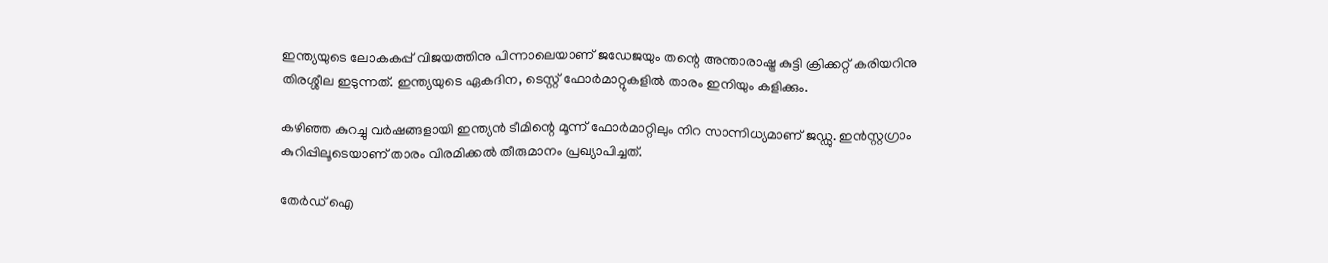ഇന്ത്യയുടെ ലോകകപ്പ് വിജയത്തിനു പിന്നാലെയാണ് ജഡേജയും തന്റെ അന്താരാഷ്ട്ര കുട്ടി ക്രിക്കറ്റ് കരിയറിനു തിരശ്ശീല ഇടുന്നത്. ഇന്ത്യയുടെ ഏകദിന, ടെസ്റ്റ് ഫോര്‍മാറ്റുകളില്‍ താരം ഇനിയും കളിക്കും.

കഴിഞ്ഞ കുറച്ചു വര്‍ഷങ്ങളായി ഇന്ത്യന്‍ ടീമിന്റെ മൂന്ന് ഫോര്‍മാറ്റിലും നിറ സാന്നിധ്യമാണ് ജഡ്ഡു. ഇന്‍സ്റ്റഗ്രാം കുറിപ്പിലൂടെയാണ് താരം വിരമിക്കല്‍ തീരുമാനം പ്രഖ്യാപിച്ചത്.

തേർഡ് ഐ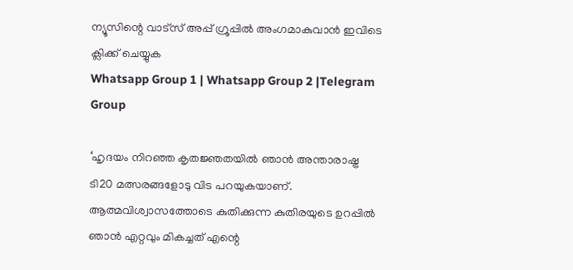ന്യൂസിന്റെ വാട്സ് അപ്പ് ഗ്രൂപ്പിൽ അംഗമാകുവാൻ ഇവിടെ ക്ലിക്ക് ചെയ്യുക
Whatsapp Group 1 | Whatsapp Group 2 |Telegram Group

‘ഹൃദയം നിറഞ്ഞ കൃതജ്ഞതയില്‍ ഞാന്‍ അന്താരാഷ്ട്ര ടി20 മത്സരങ്ങളോടു വിട പറയുകയാണ്. ആത്മവിശ്വാസത്തോടെ കുതിക്കുന്ന കുതിരയുടെ ഉറപ്പില്‍ ഞാന്‍ എറ്റവും മികച്ചത് എന്റെ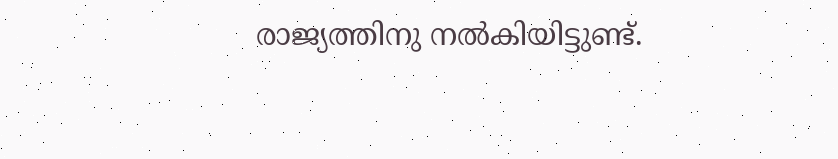രാജ്യത്തിനു നല്‍കിയിട്ടുണ്ട്.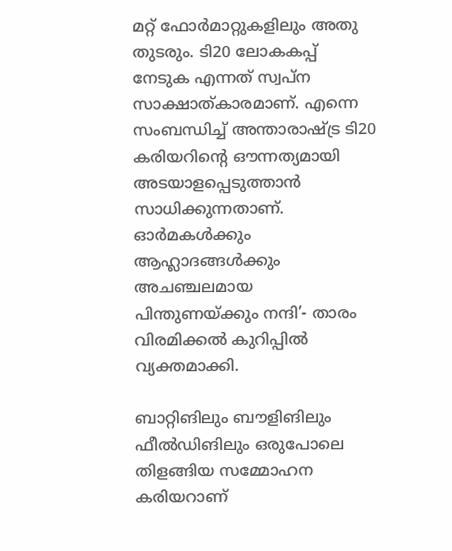മറ്റ് ഫോര്‍മാറ്റുകളിലും അതു തുടരും. ടി20 ലോകകപ്പ് നേടുക എന്നത് സ്വപ്‌ന സാക്ഷാത്കാരമാണ്. എന്നെ സംബന്ധിച്ച് അന്താരാഷ്ട്ര ടി20 കരിയറിന്റെ ഔന്നത്യമായി അടയാളപ്പെടുത്താന്‍ സാധിക്കുന്നതാണ്. ഓര്‍മകള്‍ക്കും ആഹ്ലാദങ്ങള്‍ക്കും അചഞ്ചലമായ പിന്തുണയ്ക്കും നന്ദി’- താരം വിരമിക്കല്‍ കുറിപ്പില്‍ വ്യക്തമാക്കി.

ബാറ്റിങിലും ബൗളിങിലും ഫീല്‍ഡിങിലും ഒരുപോലെ തിളങ്ങിയ സമ്മോഹന കരിയറാണ്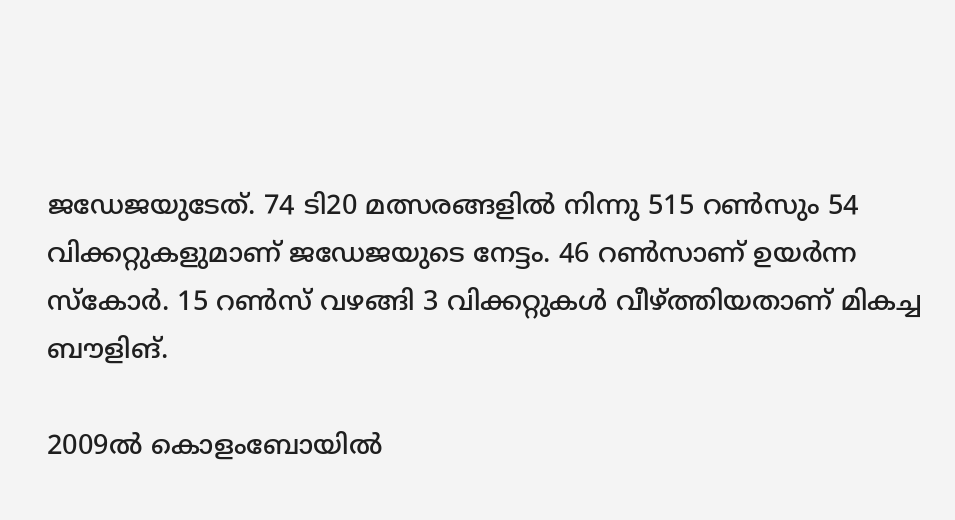ജഡേജയുടേത്. 74 ടി20 മത്സരങ്ങളില്‍ നിന്നു 515 റണ്‍സും 54 വിക്കറ്റുകളുമാണ് ജഡേജയുടെ നേട്ടം. 46 റണ്‍സാണ് ഉയര്‍ന്ന സ്‌കോര്‍. 15 റണ്‍സ് വഴങ്ങി 3 വിക്കറ്റുകള്‍ വീഴ്ത്തിയതാണ് മികച്ച ബൗളിങ്.

2009ല്‍ കൊളംബോയില്‍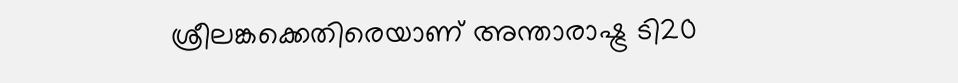ശ്രീലങ്കക്കെതിരെയാണ് അന്താരാഷ്ട്ര ടി20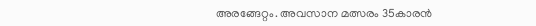അരങ്ങേറ്റം. അവസാന മത്സരം 35കാരന്‍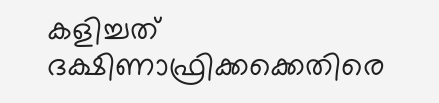കളിച്ചത് ദക്ഷിണാഫ്രിക്കക്കെതിരെ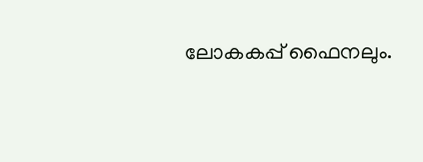ലോകകപ്പ് ഫൈനലും.